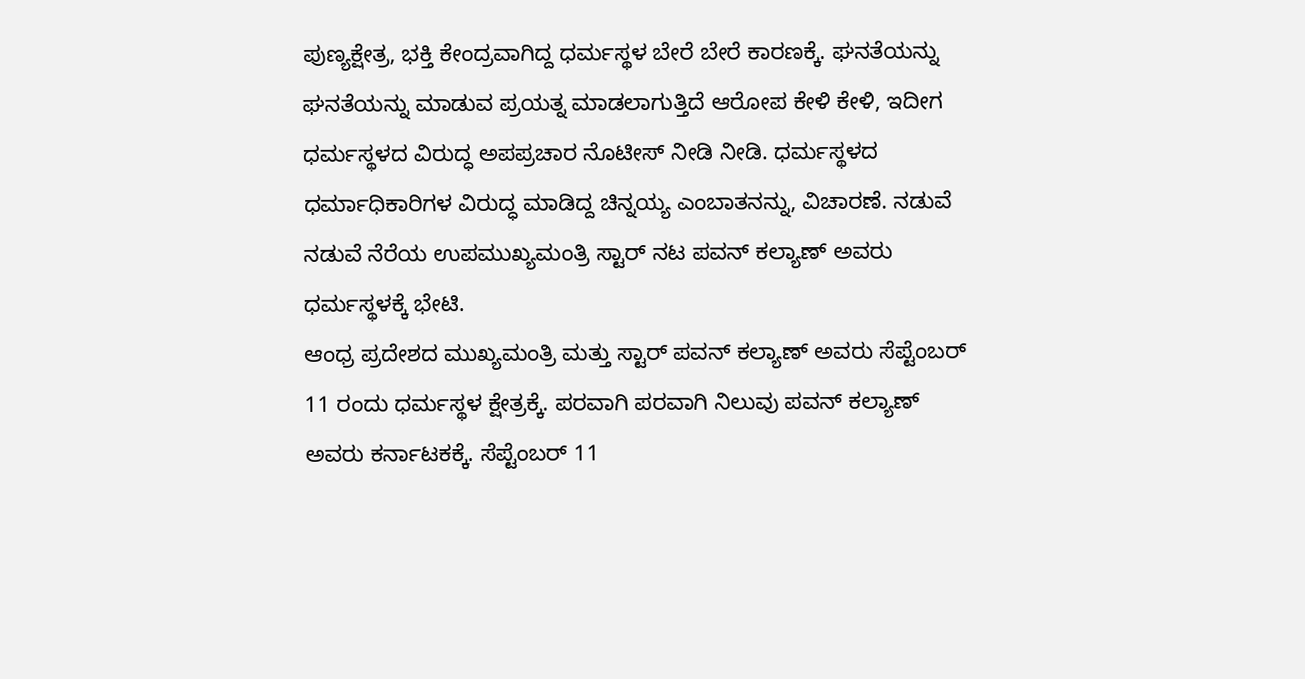ಪುಣ್ಯಕ್ಷೇತ್ರ, ಭಕ್ತಿ ಕೇಂದ್ರವಾಗಿದ್ದ ಧರ್ಮಸ್ಥಳ ಬೇರೆ ಬೇರೆ ಕಾರಣಕ್ಕೆ. ಘನತೆಯನ್ನು ಘನತೆಯನ್ನು ಮಾಡುವ ಪ್ರಯತ್ನ ಮಾಡಲಾಗುತ್ತಿದೆ ಆರೋಪ ಕೇಳಿ ಕೇಳಿ, ಇದೀಗ ಧರ್ಮಸ್ಥಳದ ವಿರುದ್ಧ ಅಪಪ್ರಚಾರ ನೊಟೀಸ್ ನೀಡಿ ನೀಡಿ. ಧರ್ಮಸ್ಥಳದ ಧರ್ಮಾಧಿಕಾರಿಗಳ ವಿರುದ್ಧ ಮಾಡಿದ್ದ ಚಿನ್ನಯ್ಯ ಎಂಬಾತನನ್ನು, ವಿಚಾರಣೆ. ನಡುವೆ ನಡುವೆ ನೆರೆಯ ಉಪಮುಖ್ಯಮಂತ್ರಿ ಸ್ಟಾರ್ ನಟ ಪವನ್ ಕಲ್ಯಾಣ್ ಅವರು ಧರ್ಮಸ್ಥಳಕ್ಕೆ ಭೇಟಿ.
ಆಂಧ್ರ ಪ್ರದೇಶದ ಮುಖ್ಯಮಂತ್ರಿ ಮತ್ತು ಸ್ಟಾರ್ ಪವನ್ ಕಲ್ಯಾಣ್ ಅವರು ಸೆಪ್ಟೆಂಬರ್ 11 ರಂದು ಧರ್ಮಸ್ಥಳ ಕ್ಷೇತ್ರಕ್ಕೆ. ಪರವಾಗಿ ಪರವಾಗಿ ನಿಲುವು ಪವನ್ ಕಲ್ಯಾಣ್ ಅವರು ಕರ್ನಾಟಕಕ್ಕೆ. ಸೆಪ್ಟೆಂಬರ್ 11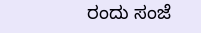ರಂದು ಸಂಜೆ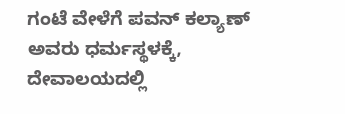ಗಂಟೆ ವೇಳೆಗೆ ಪವನ್ ಕಲ್ಯಾಣ್ ಅವರು ಧರ್ಮಸ್ಥಳಕ್ಕೆ, ದೇವಾಲಯದಲ್ಲಿ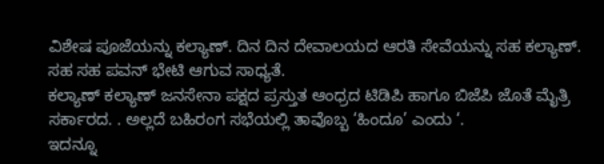ವಿಶೇಷ ಪೂಜೆಯನ್ನು ಕಲ್ಯಾಣ್. ದಿನ ದಿನ ದೇವಾಲಯದ ಆರತಿ ಸೇವೆಯನ್ನು ಸಹ ಕಲ್ಯಾಣ್. ಸಹ ಸಹ ಪವನ್ ಭೇಟಿ ಆಗುವ ಸಾಧ್ಯತೆ.
ಕಲ್ಯಾಣ್ ಕಲ್ಯಾಣ್ ಜನಸೇನಾ ಪಕ್ಷದ ಪ್ರಸ್ತುತ ಆಂಧ್ರದ ಟಿಡಿಪಿ ಹಾಗೂ ಬಿಜೆಪಿ ಜೊತೆ ಮೈತ್ರಿ ಸರ್ಕಾರದ. . ಅಲ್ಲದೆ ಬಹಿರಂಗ ಸಭೆಯಲ್ಲಿ ತಾವೊಬ್ಬ ‘ಹಿಂದೂ’ ಎಂದು ‘.
ಇದನ್ನೂ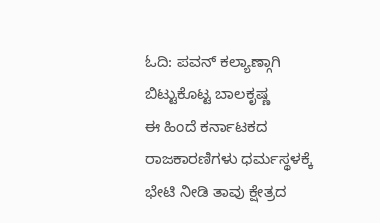ಓದಿ: ಪವನ್ ಕಲ್ಯಾಣ್ಗಾಗಿ ಬಿಟ್ಟುಕೊಟ್ಟ ಬಾಲಕೃಷ್ಣ
ಈ ಹಿಂದೆ ಕರ್ನಾಟಕದ ರಾಜಕಾರಣಿಗಳು ಧರ್ಮಸ್ಥಳಕ್ಕೆ ಭೇಟಿ ನೀಡಿ ತಾವು ಕ್ಷೇತ್ರದ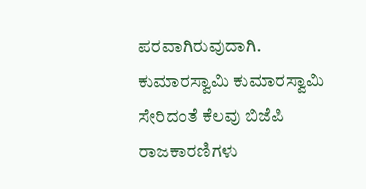ಪರವಾಗಿರುವುದಾಗಿ. ಕುಮಾರಸ್ವಾಮಿ ಕುಮಾರಸ್ವಾಮಿ ಸೇರಿದಂತೆ ಕೆಲವು ಬಿಜೆಪಿ ರಾಜಕಾರಣಿಗಳು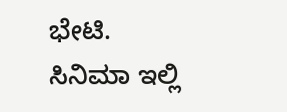ಭೇಟಿ.
ಸಿನಿಮಾ ಇಲ್ಲಿ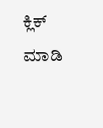ಕ್ಲಿಕ್ ಮಾಡಿ